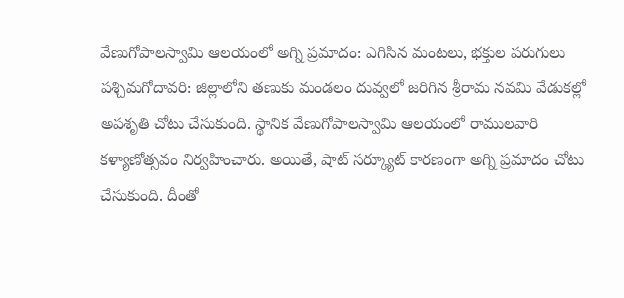వేణుగోపాలస్వామి ఆలయంలో అగ్ని ప్రమాదం: ఎగిసిన మంటలు, భక్తుల పరుగులు
పశ్చిమగోదావరి: జిల్లాలోని తణుకు మండలం దువ్వలో జరిగిన శ్రీరామ నవమి వేడుకల్లో అపశృతి చోటు చేసుకుంది. స్థానిక వేణుగోపాలస్వామి ఆలయంలో రాములవారి కళ్యాణోత్సవం నిర్వహించారు. అయితే, షాట్ సర్క్యూట్ కారణంగా అగ్ని ప్రమాదం చోటు చేసుకుంది. దీంతో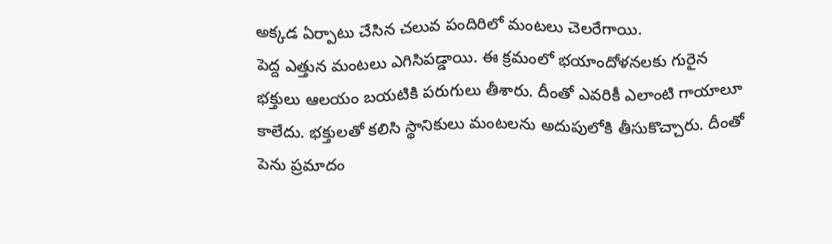అక్కడ ఏర్పాటు చేసిన చలువ పందిరిలో మంటలు చెలరేగాయి.
పెద్ద ఎత్తున మంటలు ఎగిసిపడ్డాయి. ఈ క్రమంలో భయాందోళనలకు గురైన భక్తులు ఆలయం బయటికి పరుగులు తీశారు. దీంతో ఎవరికీ ఎలాంటి గాయాలూ కాలేదు. భక్తులతో కలిసి స్థానికులు మంటలను అదుపులోకి తీసుకొచ్చారు. దీంతో పెను ప్రమాదం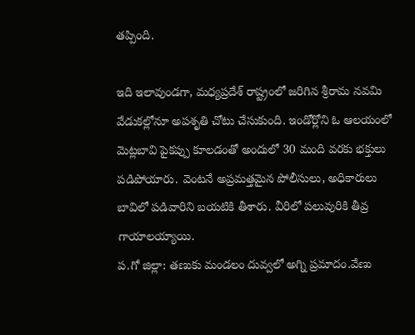తప్పింది.

ఇది ఇలావుండగా, మధ్యప్రదేశ్ రాష్ట్రంలో జరిగిన శ్రీరామ నవమి వేడుకల్లోనూ అపశృతి చోటు చేసుకుంది. ఇండోర్లోని ఓ ఆలయంలో మెట్లబావి పైకప్పు కూలడంతో అందులో 30 మంది వరకు భక్తులు పడిపోయారు. వెంటనే అప్రమత్తమైన పోలీసులు, అధికారులు బావిలో పడివారిని బయటికి తీశారు. వీరిలో పలువురికి తీవ్ర గాయాలయ్యాయి.
ప.గో జిల్లా: తణుకు మండలం దువ్వలో అగ్ని ప్రమాదం.వేణు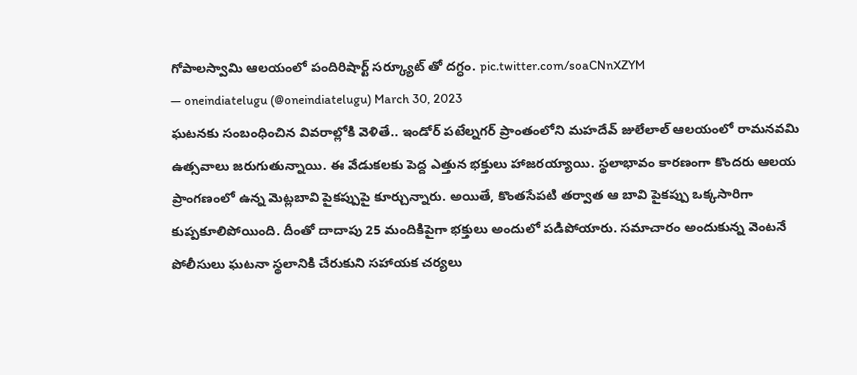గోపాలస్వామి ఆలయంలో పందిరిషార్ట్ సర్క్యూట్ తో దగ్ధం. pic.twitter.com/soaCNnXZYM
— oneindiatelugu (@oneindiatelugu) March 30, 2023
ఘటనకు సంబంధించిన వివరాల్లోకి వెళితే.. ఇండోర్ పటేల్నగర్ ప్రాంతంలోని మహదేవ్ జులేలాల్ ఆలయంలో రామనవమి ఉత్సవాలు జరుగుతున్నాయి. ఈ వేడుకలకు పెద్ద ఎత్తున భక్తులు హాజరయ్యాయి. స్థలాభావం కారణంగా కొందరు ఆలయ ప్రాంగణంలో ఉన్న మెట్లబావి పైకప్పుపై కూర్చున్నారు. అయితే, కొంతసేపటి తర్వాత ఆ బావి పైకప్పు ఒక్కసారిగా కుప్పకూలిపోయింది. దీంతో దాదాపు 25 మందికిపైగా భక్తులు అందులో పడిపోయారు. సమాచారం అందుకున్న వెంటనే పోలీసులు ఘటనా స్థలానికి చేరుకుని సహాయక చర్యలు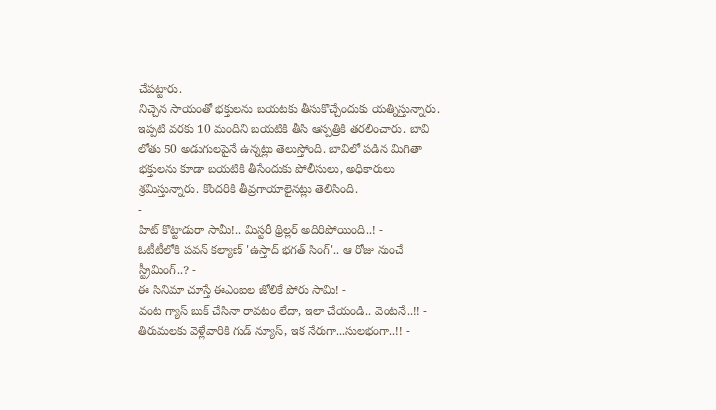చేపట్టారు.
నిచ్చెన సాయంతో భక్తులను బయటకు తీసుకొచ్చేందుకు యత్నిస్తున్నారు. ఇప్పటి వరకు 10 మందిని బయటికి తీసి ఆస్పత్రికి తరలించారు. బావి లోతు 50 అడుగులపైనే ఉన్నట్లు తెలుస్తోంది. బావిలో పడిన మిగితా భక్తులను కూడా బయటికి తీసేందుకు పోలీసులు, అధికారులు శ్రమిస్తున్నారు. కొందరికి తీవ్రగాయాలైనట్లు తెలిసింది.
-
హిట్ కొట్టాడురా సామీ!.. మిస్టరీ థ్రిల్లర్ అదిరిపోయింది..! -
ఓటీటీలోకి పవన్ కల్యాణ్ 'ఉస్తాద్ భగత్ సింగ్'.. ఆ రోజు నుంచే స్ట్రీమింగ్..? -
ఈ సినిమా చూస్తే ఈఎంఐల జోలికే పోరు సామి! -
వంట గ్యాస్ బుక్ చేసినా రావటం లేదా, ఇలా చేయండి.. వెంటనే..!! -
తిరుమలకు వెళ్లేవారికి గుడ్ న్యూస్, ఇక నేరుగా...సులభంగా..!! -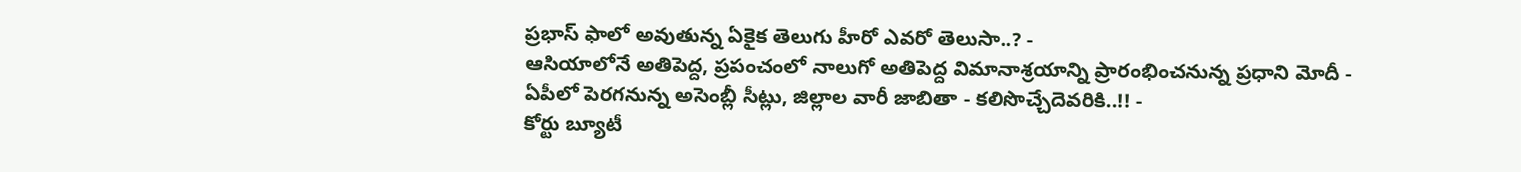ప్రభాస్ ఫాలో అవుతున్న ఏకైక తెలుగు హీరో ఎవరో తెలుసా..? -
ఆసియాలోనే అతిపెద్ద, ప్రపంచంలో నాలుగో అతిపెద్ద విమానాశ్రయాన్ని ప్రారంభించనున్న ప్రధాని మోదీ -
ఏపీలో పెరగనున్న అసెంబ్లీ సీట్లు, జిల్లాల వారీ జాబితా - కలిసొచ్చేదెవరికి..!! -
కోర్టు బ్యూటీ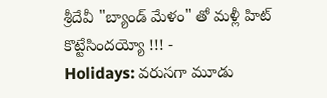శ్రీదేవీ "బ్యాండ్ మేళం" తో మళ్లీ హిట్ కొట్టేసిందయ్యో !!! -
Holidays: వరుసగా మూడు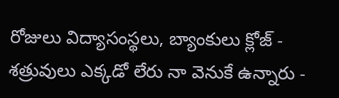రోజులు విద్యాసంస్థలు, బ్యాంకులు క్లోజ్ -
శత్రువులు ఎక్కడో లేరు నా వెనుకే ఉన్నారు -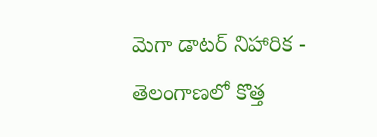మెగా డాటర్ నిహారిక -
తెలంగాణలో కొత్త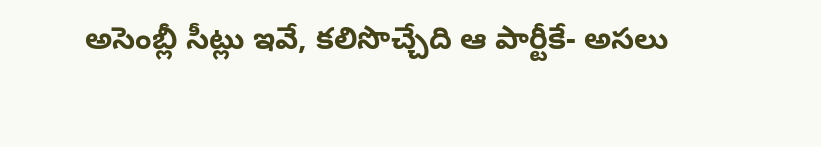అసెంబ్లీ సీట్లు ఇవే, కలిసొచ్చేది ఆ పార్టీకే- అసలు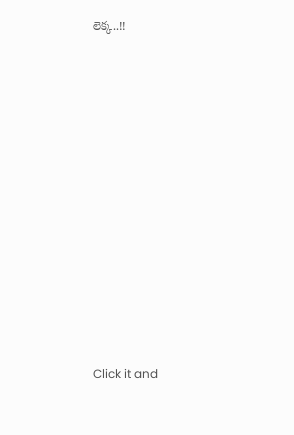లెక్క..!!












Click it and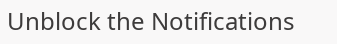Unblock the Notifications